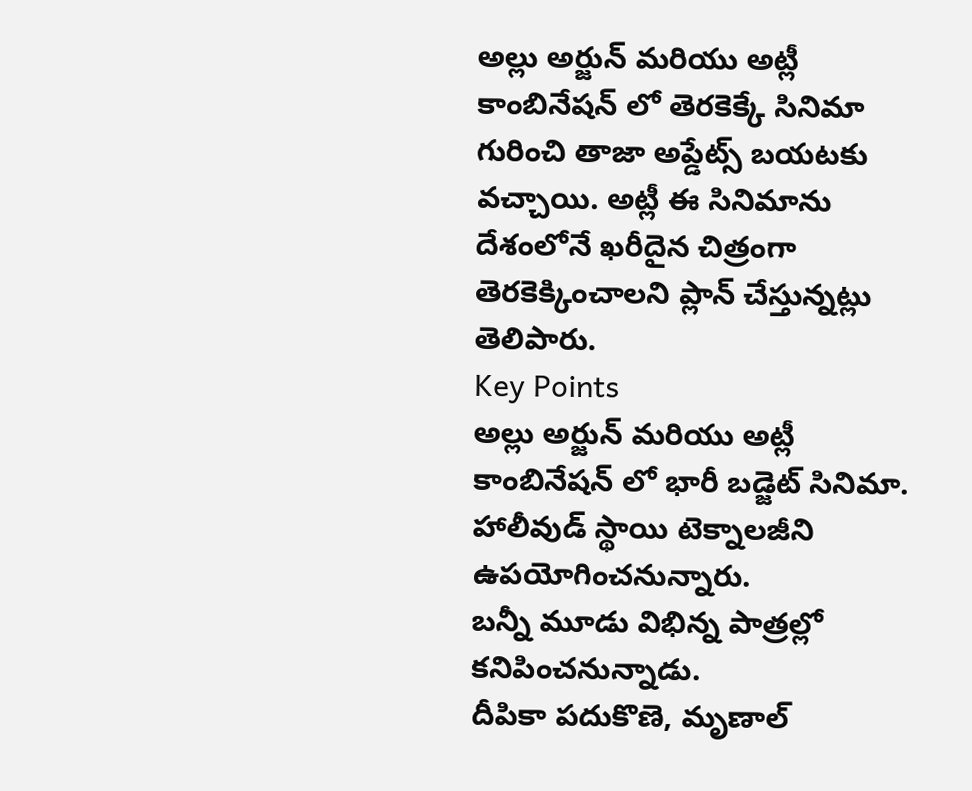అల్లు అర్జున్ మరియు అట్లీ కాంబినేషన్ లో తెరకెక్కే సినిమా గురించి తాజా అప్డేట్స్ బయటకు వచ్చాయి. అట్లీ ఈ సినిమాను దేశంలోనే ఖరీదైన చిత్రంగా తెరకెక్కించాలని ప్లాన్ చేస్తున్నట్లు తెలిపారు.
Key Points
అల్లు అర్జున్ మరియు అట్లీ కాంబినేషన్ లో భారీ బడ్జెట్ సినిమా.
హాలీవుడ్ స్థాయి టెక్నాలజీని ఉపయోగించనున్నారు.
బన్నీ మూడు విభిన్న పాత్రల్లో కనిపించనున్నాడు.
దీపికా పదుకొణె, మృణాల్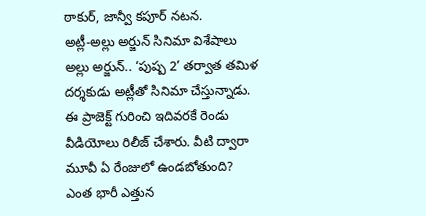ఠాకుర్, జాన్వీ కపూర్ నటన.
అట్లీ-అల్లు అర్జున్ సినిమా విశేషాలు
అల్లు అర్జున్.. ‘పుష్ప 2’ తర్వాత తమిళ దర్శకుడు అట్లీతో సినిమా చేస్తున్నాడు. ఈ ప్రాజెక్ట్ గురించి ఇదివరకే రెండు వీడియోలు రిలీజ్ చేశారు. వీటి ద్వారా మూవీ ఏ రేంజులో ఉండబోతుంది? ఎంత భారీ ఎత్తున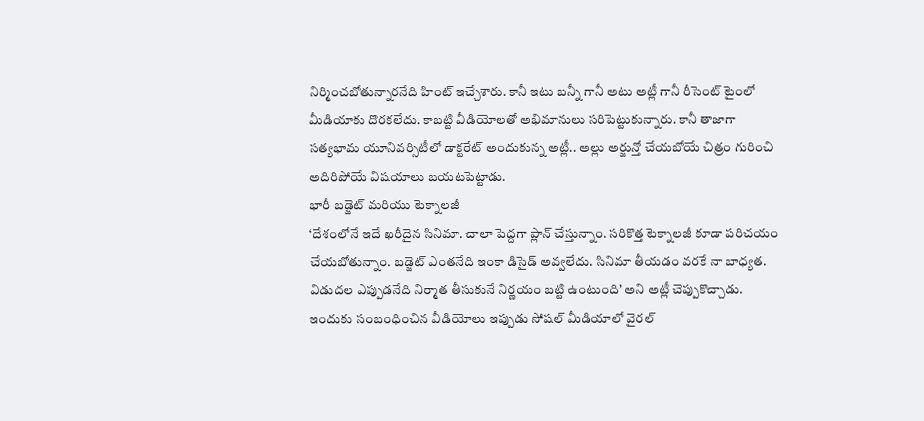నిర్మించబోతున్నారనేది హింట్ ఇచ్చేశారు. కానీ ఇటు బన్నీ గానీ అటు అట్లీ గానీ రీసెంట్ టైంలో మీడియాకు దొరకలేదు. కాబట్టి వీడియోలతో అభిమానులు సరిపెట్టుకున్నారు. కానీ తాజాగా సత్యభామ యూనివర్సిటీలో డాక్టరేట్ అందుకున్న అట్లీ.. అల్లు అర్జున్తో చేయబోయే చిత్రం గురించి అదిరిపోయే విషయాలు బయటపెట్టాడు.
భారీ బడ్జెట్ మరియు టెక్నాలజీ
‘దేశంలోనే ఇదే ఖరీదైన సినిమా. చాలా పెద్దగా ప్లాన్ చేస్తున్నాం. సరికొత్త టెక్నాలజీ కూడా పరిచయం చేయబోతున్నాం. బడ్జెట్ ఎంతనేది ఇంకా డిసైడ్ అవ్వలేదు. సినిమా తీయడం వరకే నా బాధ్యత. విడుదల ఎప్పుడనేది నిర్మాత తీసుకునే నిర్ణయం బట్టి ఉంటుంది’ అని అట్లీ చెప్పుకొచ్చాడు. ఇందుకు సంబంధించిన వీడియోలు ఇప్పుడు సోషల్ మీడియాలో వైరల్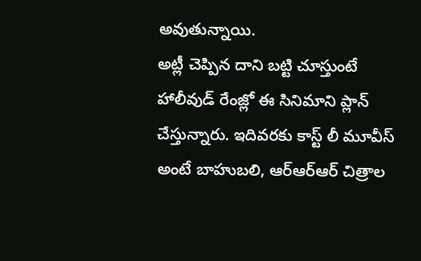అవుతున్నాయి.
అట్లీ చెప్పిన దాని బట్టి చూస్తుంటే హాలీవుడ్ రేంజ్లో ఈ సినిమాని ప్లాన్ చేస్తున్నారు. ఇదివరకు కాస్ట్ లీ మూవీస్ అంటే బాహుబలి, ఆర్ఆర్ఆర్ చిత్రాల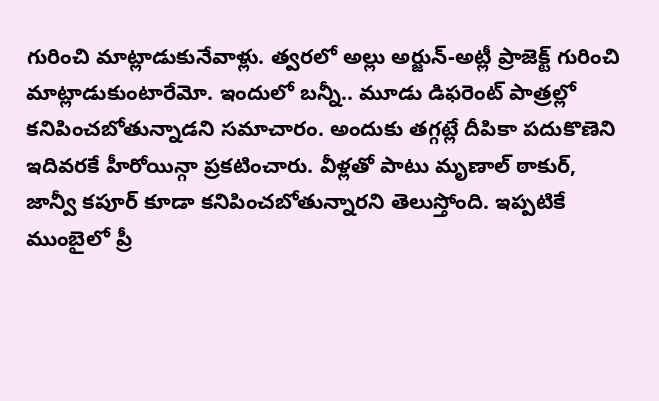గురించి మాట్లాడుకునేవాళ్లు. త్వరలో అల్లు అర్జున్-అట్లీ ప్రాజెక్ట్ గురించి మాట్లాడుకుంటారేమో. ఇందులో బన్నీ.. మూడు డిఫరెంట్ పాత్రల్లో కనిపించబోతున్నాడని సమాచారం. అందుకు తగ్గట్లే దీపికా పదుకొణెని ఇదివరకే హీరోయిన్గా ప్రకటించారు. వీళ్లతో పాటు మృణాల్ ఠాకుర్, జాన్వీ కపూర్ కూడా కనిపించబోతున్నారని తెలుస్తోంది. ఇప్పటికే ముంబైలో ప్రీ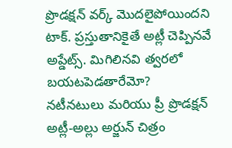ప్రొడక్షన్ వర్క్ మొదలైపోయిందని టాక్. ప్రస్తుతానికైతే అట్లీ చెప్పినవే అప్డేట్స్. మిగిలినవి త్వరలో బయటపెడతారేమో?
నటీనటులు మరియు ప్రీ ప్రొడక్షన్
అట్లీ-అల్లు అర్జున్ చిత్రం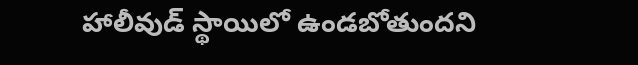హాలీవుడ్ స్థాయిలో ఉండబోతుందని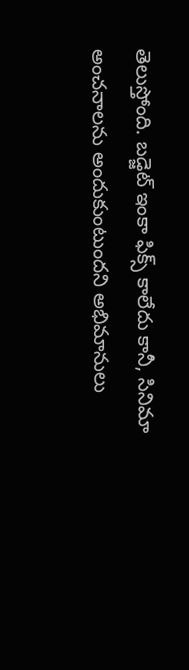తెలుస్తోంది. బడ్జెట్ ఇంకా ఫిక్స్ కాలేదు కానీ, సినిమా అంచనాలను అందుకుంటుందని అభిమానులు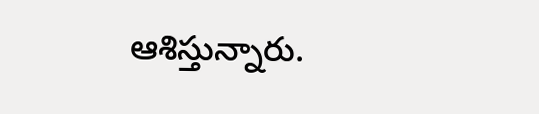ఆశిస్తున్నారు.